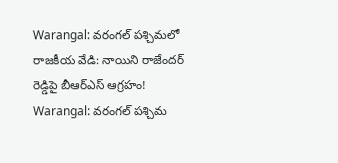Warangal: వరంగల్ పశ్చిమలో రాజకీయ వేడి: నాయిని రాజేందర్ రెడ్డిపై బీఆర్ఎస్ ఆగ్రహం!
Warangal: వరంగల్ పశ్చిమ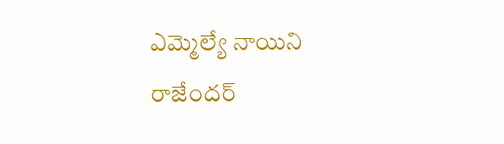ఎమ్మెల్యే నాయిని రాజేందర్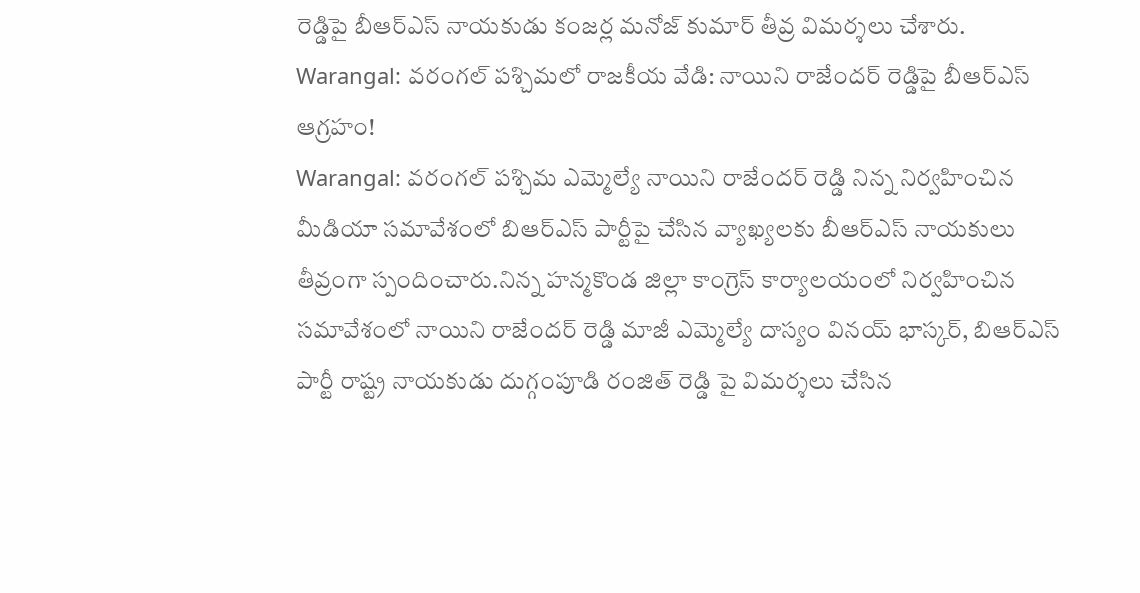రెడ్డిపై బీఆర్ఎస్ నాయకుడు కంజర్ల మనోజ్ కుమార్ తీవ్ర విమర్శలు చేశారు.
Warangal: వరంగల్ పశ్చిమలో రాజకీయ వేడి: నాయిని రాజేందర్ రెడ్డిపై బీఆర్ఎస్ ఆగ్రహం!
Warangal: వరంగల్ పశ్చిమ ఎమ్మెల్యే నాయిని రాజేందర్ రెడ్డి నిన్న నిర్వహించిన మీడియా సమావేశంలో బిఆర్ఎస్ పార్టీపై చేసిన వ్యాఖ్యలకు బీఆర్ఎస్ నాయకులు తీవ్రంగా స్పందించారు.నిన్న హన్మకొండ జిల్లా కాంగ్రెస్ కార్యాలయంలో నిర్వహించిన సమావేశంలో నాయిని రాజేందర్ రెడ్డి మాజీ ఎమ్మెల్యే దాస్యం వినయ్ భాస్కర్, బిఆర్ఎస్ పార్టీ రాష్ట్ర నాయకుడు దుగ్గంపూడి రంజిత్ రెడ్డి పై విమర్శలు చేసిన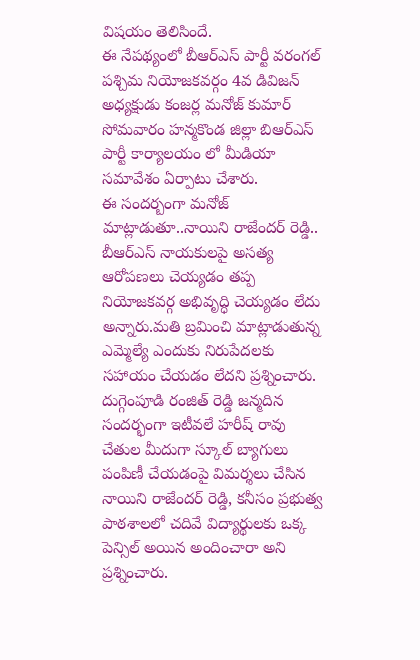విషయం తెలిసిందే.
ఈ నేపథ్యంలో బీఆర్ఎస్ పార్టీ వరంగల్ పశ్చిమ నియోజకవర్గం 4వ డివిజన్ అధ్యక్షుడు కంజర్ల మనోజ్ కుమార్ సోమవారం హన్మకొండ జిల్లా బిఆర్ఎస్ పార్టీ కార్యాలయం లో మీడియా సమావేశం ఏర్పాటు చేశారు.
ఈ సందర్బంగా మనోజ్ మాట్లాడుతూ..నాయిని రాజేందర్ రెడ్డి.. బీఆర్ఎస్ నాయకులపై అసత్య ఆరోపణలు చెయ్యడం తప్ప నియోజకవర్గ అభివృద్ధి చెయ్యడం లేదు అన్నారు.మతి బ్రమించి మాట్లాడుతున్న ఎమ్మెల్యే ఎందుకు నిరుపేదలకు సహాయం చేయడం లేదని ప్రశ్నించారు.
దుగ్గెంపూడి రంజిత్ రెడ్డి జన్మదిన సందర్భంగా ఇటీవలే హరీష్ రావు చేతుల మీదుగా స్కూల్ బ్యాగులు పంపిణీ చేయడంపై విమర్శలు చేసిన నాయిని రాజేందర్ రెడ్డి, కనీసం ప్రభుత్వ పాఠశాలలో చదివే విద్యార్థులకు ఒక్క పెన్సిల్ అయిన అందించారా అని ప్రశ్నించారు.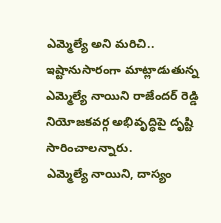ఎమ్మెల్యే అని మరిచి.. ఇష్టానుసారంగా మాట్లాడుతున్న ఎమ్మెల్యే నాయిని రాజేందర్ రెడ్డి నియోజకవర్గ అభివృద్ధిపై దృష్టి సారించాలన్నారు.
ఎమ్మెల్యే నాయిని, దాస్యం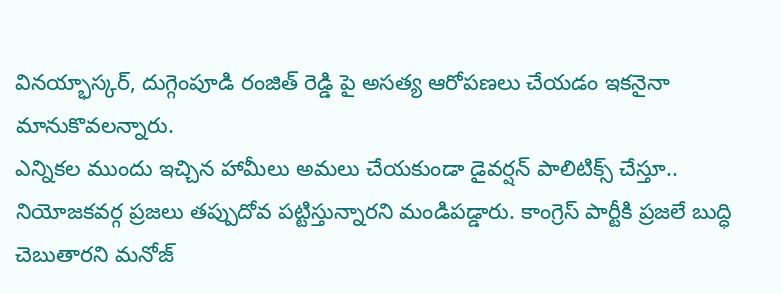వినయ్భాస్కర్, దుగ్గెంపూడి రంజిత్ రెడ్డి పై అసత్య ఆరోపణలు చేయడం ఇకనైనా మానుకొవలన్నారు.
ఎన్నికల ముందు ఇచ్చిన హామీలు అమలు చేయకుండా డైవర్షన్ పాలిటిక్స్ చేస్తూ.. నియోజకవర్గ ప్రజలు తప్పుదోవ పట్టిస్తున్నారని మండిపడ్డారు. కాంగ్రెస్ పార్టీకి ప్రజలే బుద్ధి చెబుతారని మనోజ్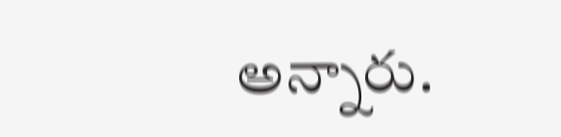అన్నారు.